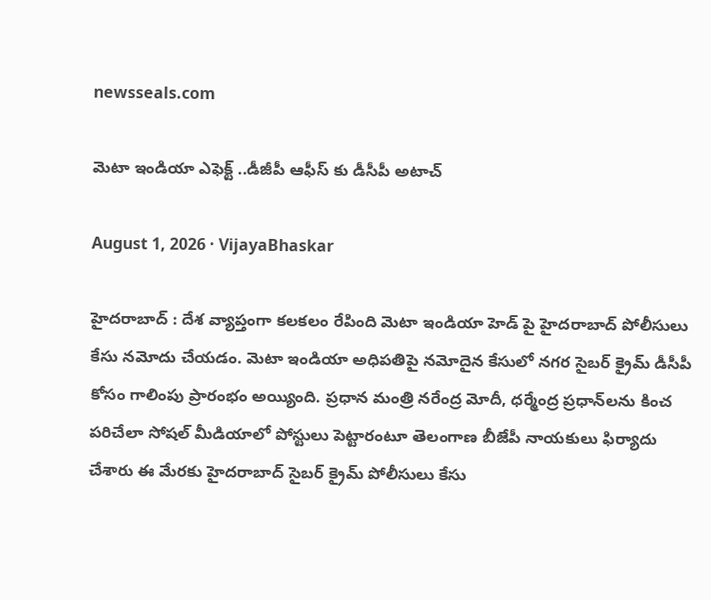newsseals.com

మెటా ఇండియా ఎఫెక్ట్ ..డీజీపీ ఆఫీస్ కు డీసీపీ అటాచ్

August 1, 2026 · VijayaBhaskar

హైద‌రాబాద్ : దేశ వ్యాప్తంగా క‌ల‌క‌లం రేపింది మెటా ఇండియా హెడ్ పై హైద‌రాబాద్ పోలీసులు కేసు న‌మోదు చేయ‌డం. మెటా ఇండియా అధిపతిపై నమోదైన కేసులో నగర సైబర్ క్రైమ్ డీసీపీ కోసం గాలింపు ప్రారంభం అయ్యింది. ప్ర‌ధాన మంత్రి నరేంద్ర మోదీ, ధర్మేంద్ర ప్రధాన్‌లను కించ పరిచేలా సోషల్ మీడియాలో పోస్టులు పెట్టారంటూ తెలంగాణ బీజేపీ నాయకులు ఫిర్యాదు చేశారు ఈ మేర‌కు హైదరాబాద్ సైబర్ క్రైమ్ పోలీసులు కేసు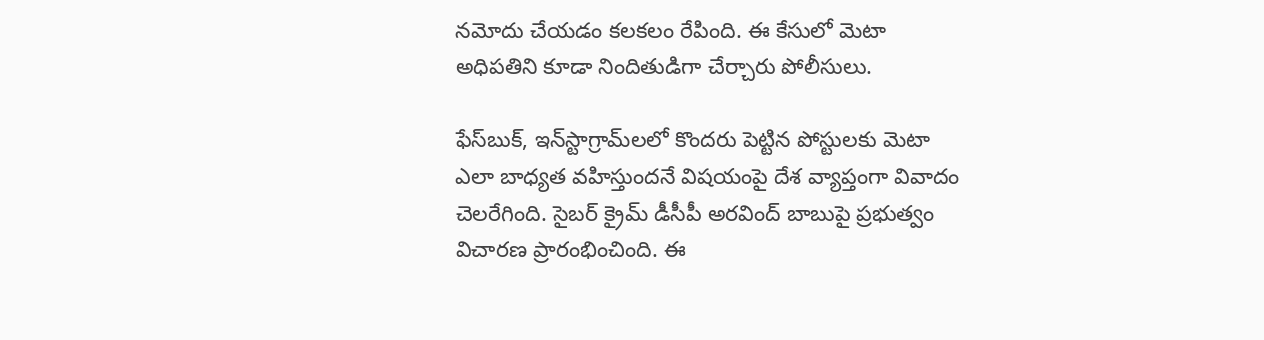నమోదు చేయ‌డం క‌ల‌క‌లం రేపింది. ఈ కేసులో మెటా అధిపతిని కూడా నిందితుడిగా చేర్చారు పోలీసులు.

ఫేస్‌బుక్, ఇన్‌స్టాగ్రామ్‌లలో కొందరు పెట్టిన పోస్టులకు మెటా ఎలా బాధ్యత వహిస్తుందనే విషయంపై దేశ వ్యాప్తంగా వివాదం చెల‌రేగింది. సైబర్ క్రైమ్ డీసీపీ అరవింద్ బాబుపై ప్రభుత్వం విచారణ ప్రారంభించింది. ఈ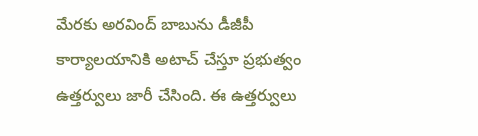మేర‌కు అరవింద్ బాబును డీజీపీ కార్యాలయానికి అటాచ్ చేస్తూ ప్రభుత్వం ఉత్తర్వులు జారీ చేసింది. ఈ ఉత్తర్వులు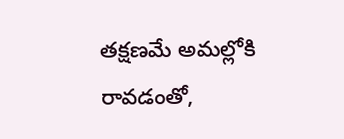తక్షణమే అమల్లోకి రావడంతో,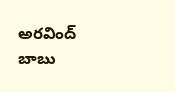అరవింద్ బాబు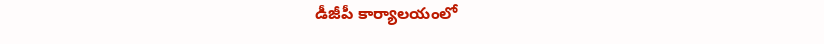డీజీపీ కార్యాలయంలో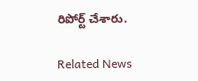రిపోర్ట్ చేశారు.

Related News